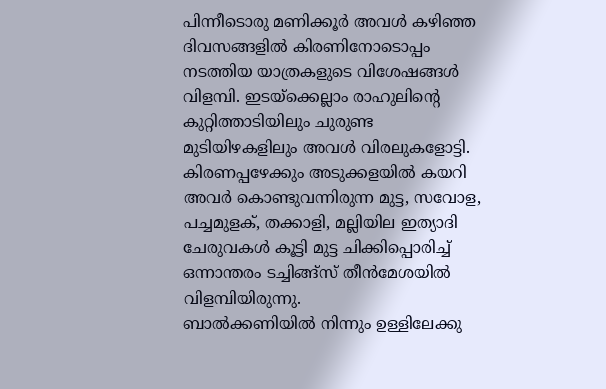പിന്നീടൊരു മണിക്കൂർ അവൾ കഴിഞ്ഞ ദിവസങ്ങളിൽ കിരണിനോടൊപ്പം നടത്തിയ യാത്രകളുടെ വിശേഷങ്ങൾ വിളമ്പി. ഇടയ്ക്കെല്ലാം രാഹുലിൻ്റെ കുറ്റിത്താടിയിലും ചുരുണ്ട മുടിയിഴകളിലും അവൾ വിരലുകളോട്ടി. കിരണപ്പഴേക്കും അടുക്കളയിൽ കയറി അവർ കൊണ്ടുവന്നിരുന്ന മുട്ട, സവോള, പച്ചമുളക്, തക്കാളി, മല്ലിയില ഇത്യാദി ചേരുവകൾ കൂട്ടി മുട്ട ചിക്കിപ്പൊരിച്ച് ഒന്നാന്തരം ടച്ചിങ്ങ്സ് തീൻമേശയിൽ വിളമ്പിയിരുന്നു.
ബാൽക്കണിയിൽ നിന്നും ഉള്ളിലേക്കു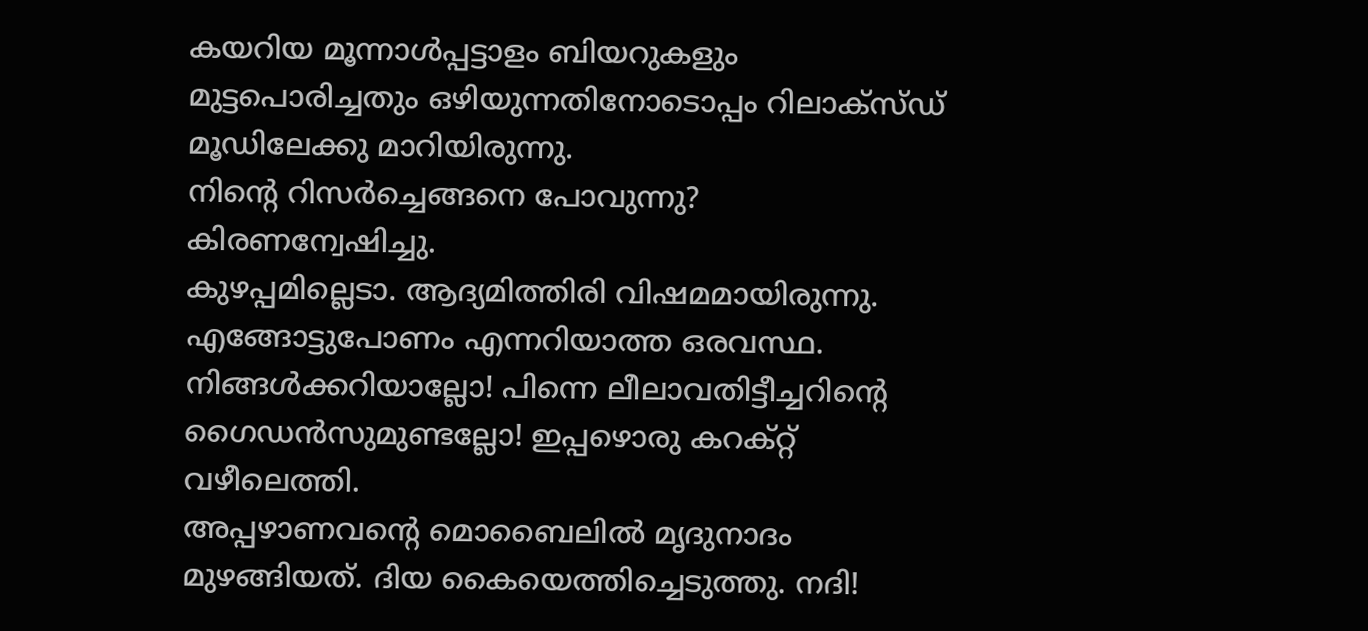കയറിയ മൂന്നാൾപ്പട്ടാളം ബിയറുകളും മുട്ടപൊരിച്ചതും ഒഴിയുന്നതിനോടൊപ്പം റിലാക്സ്ഡ് മൂഡിലേക്കു മാറിയിരുന്നു.
നിൻ്റെ റിസർച്ചെങ്ങനെ പോവുന്നു? കിരണന്വേഷിച്ചു.
കുഴപ്പമില്ലെടാ. ആദ്യമിത്തിരി വിഷമമായിരുന്നു. എങ്ങോട്ടുപോണം എന്നറിയാത്ത ഒരവസ്ഥ. നിങ്ങൾക്കറിയാല്ലോ! പിന്നെ ലീലാവതിട്ടീച്ചറിൻ്റെ ഗൈഡൻസുമുണ്ടല്ലോ! ഇപ്പഴൊരു കറക്റ്റ് വഴീലെത്തി.
അപ്പഴാണവൻ്റെ മൊബൈലിൽ മൃദുനാദം മുഴങ്ങിയത്. ദിയ കൈയെത്തിച്ചെടുത്തു. നദി!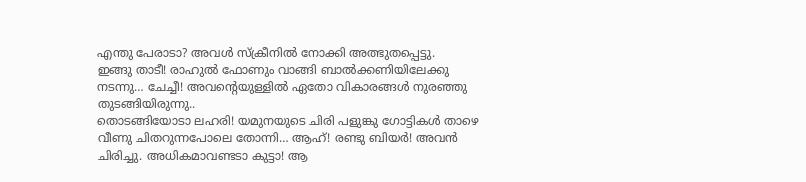എന്തു പേരാടാ? അവൾ സ്ക്രീനിൽ നോക്കി അത്ഭുതപ്പെട്ടു.
ഇങ്ങു താടീ! രാഹുൽ ഫോണും വാങ്ങി ബാൽക്കണിയിലേക്കു നടന്നു… ചേച്ചീ! അവൻ്റെയുള്ളിൽ ഏതോ വികാരങ്ങൾ നുരഞ്ഞു തുടങ്ങിയിരുന്നു..
തൊടങ്ങിയോടാ ലഹരി! യമുനയുടെ ചിരി പളുങ്കു ഗോട്ടികൾ താഴെ വീണു ചിതറുന്നപോലെ തോന്നി… ആഹ്! രണ്ടു ബിയർ! അവൻ ചിരിച്ചു. അധികമാവണ്ടടാ കുട്ടാ! ആ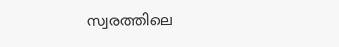സ്വരത്തിലെ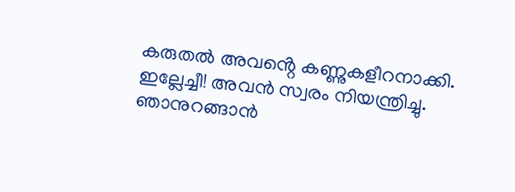കരുതൽ അവൻ്റെ കണ്ണുകളീറനാക്കി.
ഇല്ലേച്ചീ! അവൻ സ്വരം നിയന്ത്രിച്ചു. ഞാനുറങ്ങാൻ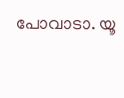പോവാടാ. യൂ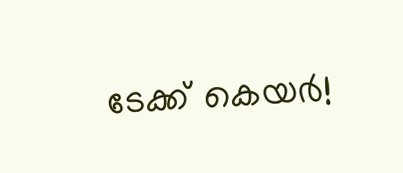ടേക്ക് കെയർ!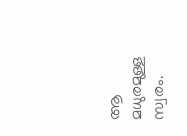ആ മധുരമുള്ള സ്വരം.